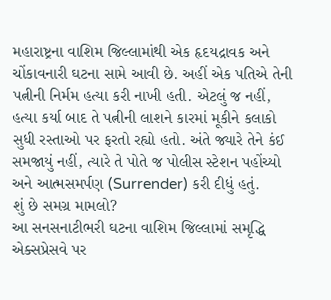મહારાષ્ટ્રના વાશિમ જિલ્લામાંથી એક હૃદયદ્રાવક અને ચોંકાવનારી ઘટના સામે આવી છે. અહીં એક પતિએ તેની પત્નીની નિર્મમ હત્યા કરી નાખી હતી. એટલું જ નહીં, હત્યા કર્યા બાદ તે પત્નીની લાશને કારમાં મૂકીને કલાકો સુધી રસ્તાઓ પર ફરતો રહ્યો હતો. અંતે જ્યારે તેને કંઈ સમજાયું નહીં, ત્યારે તે પોતે જ પોલીસ સ્ટેશન પહોંચ્યો અને આત્મસમર્પણ (Surrender) કરી દીધું હતું.
શું છે સમગ્ર મામલો?
આ સનસનાટીભરી ઘટના વાશિમ જિલ્લામાં સમૃદ્ધિ એક્સપ્રેસવે પર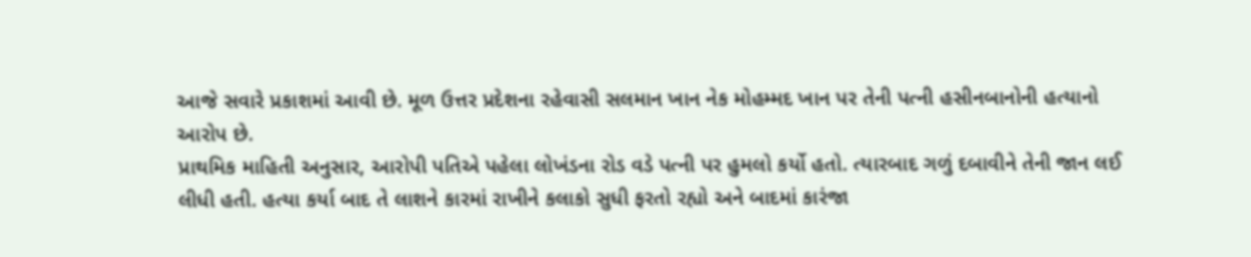આજે સવારે પ્રકાશમાં આવી છે. મૂળ ઉત્તર પ્રદેશના રહેવાસી સલમાન ખાન નેક મોહમ્મદ ખાન પર તેની પત્ની હસીનબાનોની હત્યાનો આરોપ છે.
પ્રાથમિક માહિતી અનુસાર, આરોપી પતિએ પહેલા લોખંડના રોડ વડે પત્ની પર હુમલો કર્યો હતો. ત્યારબાદ ગળું દબાવીને તેની જાન લઈ લીધી હતી. હત્યા કર્યા બાદ તે લાશને કારમાં રાખીને કલાકો સુધી ફરતો રહ્યો અને બાદમાં કારંજા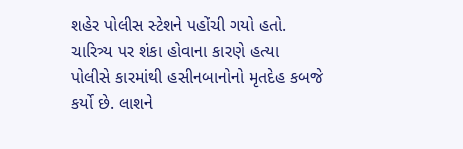શહેર પોલીસ સ્ટેશને પહોંચી ગયો હતો.
ચારિત્ર્ય પર શંકા હોવાના કારણે હત્યા
પોલીસે કારમાંથી હસીનબાનોનો મૃતદેહ કબજે કર્યો છે. લાશને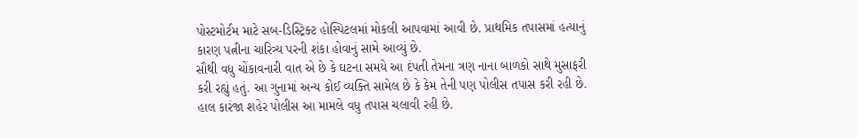પોસ્ટમોર્ટમ માટે સબ-ડિસ્ટ્રિક્ટ હોસ્પિટલમાં મોકલી આપવામાં આવી છે. પ્રાથમિક તપાસમાં હત્યાનું કારણ પત્નીના ચારિત્ર્ય પરની શંકા હોવાનું સામે આવ્યું છે.
સૌથી વધુ ચોંકાવનારી વાત એ છે કે ઘટના સમયે આ દંપતી તેમના ત્રણ નાના બાળકો સાથે મુસાફરી કરી રહ્યું હતું. આ ગુનામાં અન્ય કોઈ વ્યક્તિ સામેલ છે કે કેમ તેની પણ પોલીસ તપાસ કરી રહી છે. હાલ કારંજા શહેર પોલીસ આ મામલે વધુ તપાસ ચલાવી રહી છે.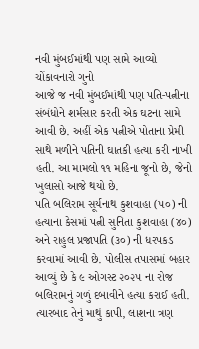નવી મુંબઈમાંથી પણ સામે આવ્યો ચોંકાવનારો ગુનો
આજે જ નવી મુંબઈમાંથી પણ પતિ-પત્નીના સંબંધોને શર્મસાર કરતી એક ઘટના સામે આવી છે. અહીં એક પત્નીએ પોતાના પ્રેમી સાથે મળીને પતિની ઘાતકી હત્યા કરી નાખી હતી. આ મામલો ૧૧ મહિના જૂનો છે, જેનો ખુલાસો આજે થયો છે.
પતિ બલિરામ સૂર્યનાથ કુશવાહા (૫૦) ની હત્યાના કેસમાં પત્ની સુનિતા કુશવાહા (૪૦) અને રાહુલ પ્રજાપતિ (૩૦) ની ધરપકડ કરવામાં આવી છે. પોલીસ તપાસમાં બહાર આવ્યું છે કે ૯ ઓગસ્ટ ૨૦૨૫ ના રોજ બલિરામનું ગળું દબાવીને હત્યા કરાઈ હતી. ત્યારબાદ તેનું માથું કાપી, લાશના ત્રણ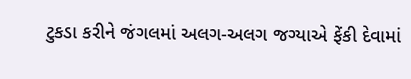ટુકડા કરીને જંગલમાં અલગ-અલગ જગ્યાએ ફેંકી દેવામાં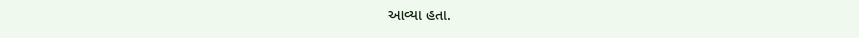આવ્યા હતા.